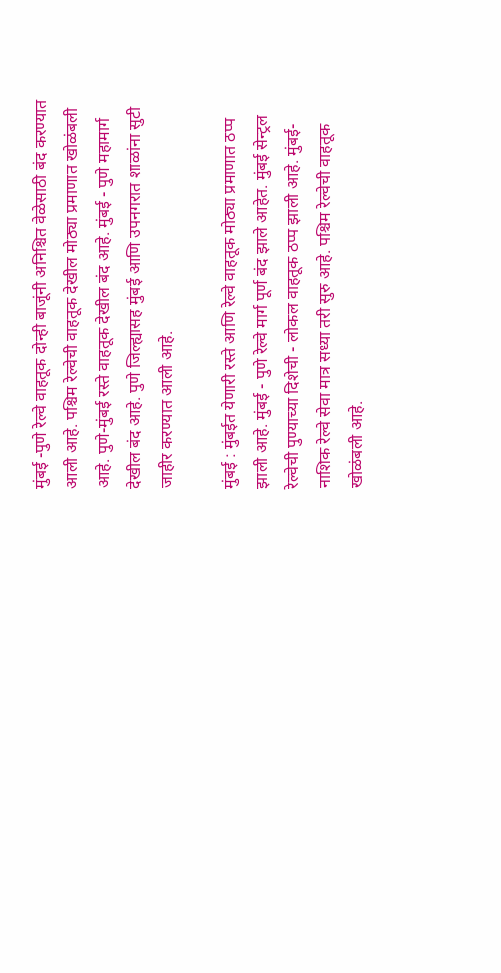मुंबई -पुणे रेल्वे वाहतूक दोन्ही बाजूंनी अनिश्चित वेळेसाठी बंद करण्यात आली आहे. पश्चिम रेल्वेची वाहतूक देखील मोठ्या प्रमाणात खोळंबली आहे. पुणे-मुंबई रस्ते वाहतूक देखील बंद आहे. मुंबई - पुणे महामार्ग देखील बंद आहे. पुणे जिल्ह्यासह मुंबई आणि उपनगरात शाळांना सुटी जाहीर करण्यात आली आहे.

मुंबई : मुंबईत येणारी रस्ते आणि रेल्वे वाहतूक मोठ्या प्रमाणात ठप्प झाली आहे. मुंबई - पुणे रेल्वे मार्ग पूर्ण बंद झाले आहेत. मुंबई सेन्ट्रल रेल्वेची पुण्याच्या दिशेची - लोकल वाहतूक ठप्प झाली आहे. मुंबई-नाशिक रेल्वे सेवा मात्र सध्या तरी सुरु आहे. पश्चिम रेल्वेची वाहतूक खोळंबली आहे.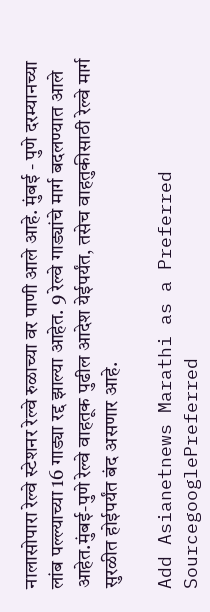नालासोपारा रेल्वे स्टेशनर रेल्वे रुळाच्या वर पाणी आले आहे. मुंबई - पुणे दरम्यानच्या लांब पल्ल्याच्या 16 गाड्या रद्द झाल्या आहेत. 9 रेल्वे गाड्यांचे मार्ग बदलण्यात आले आहेत.मुंबई-पुणे रेल्वे वाहतूक पुढील आदेश येईपर्यंत, तसेच वाहतुकीसाठी रेल्वे मार्ग सुरळीत होईपर्यंत बंद असणार आहे.

Add Asianetnews Marathi as a Preferred SourcegooglePreferred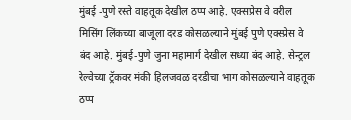मुंबई -पुणे रस्ते वाहतूक देखील ठप्प आहे. एक्सप्रेस वे वरील मिसिंग लिंकच्या बाजूला दरड कोसळल्याने मुंबई पुणे एक्स्प्रेस वे बंद आहे. मुंबई-पुणे जुना महामार्ग देखील सध्या बंद आहे. सेन्ट्रल रेल्वेच्या ट्रॅकवर मंकी हिलजवळ दरडीचा भाग कोसळल्याने वाहतूक ठप्प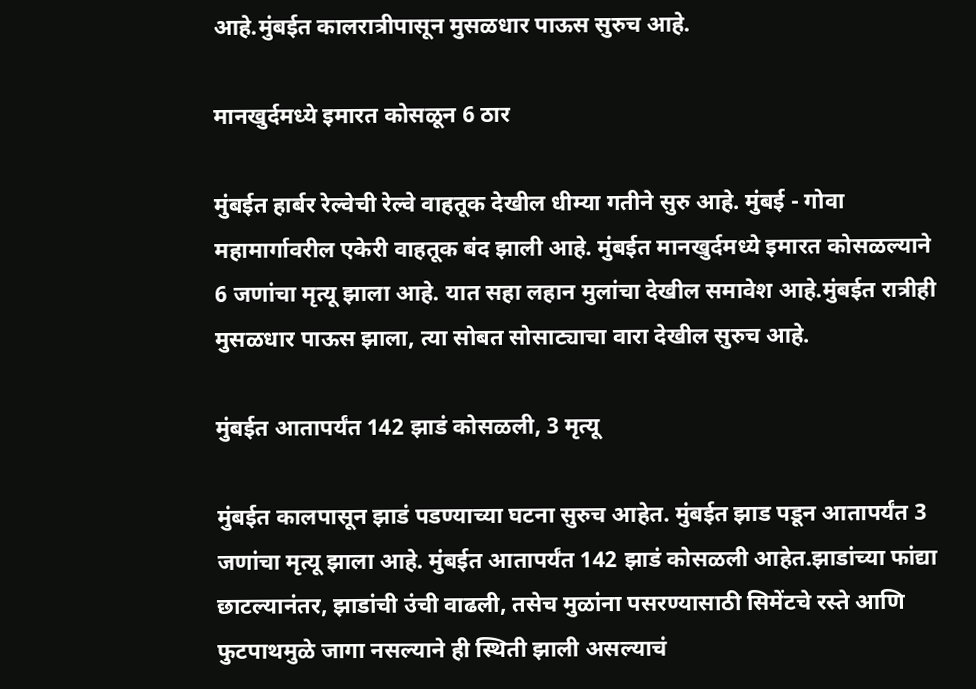आहे.मुंबईत कालरात्रीपासून मुसळधार पाऊस सुरुच आहे.

मानखुर्दमध्ये इमारत कोसळून 6 ठार

मुंबईत हार्बर रेल्वेची रेल्वे वाहतूक देखील धीम्या गतीने सुरु आहे. मुंबई - गोवा महामार्गावरील एकेरी वाहतूक बंद झाली आहे. मुंबईत मानखुर्दमध्ये इमारत कोसळल्याने 6 जणांचा मृत्यू झाला आहे. यात सहा लहान मुलांचा देखील समावेश आहे.मुंबईत रात्रीही मुसळधार पाऊस झाला, त्या सोबत सोसाट्याचा वारा देखील सुरुच आहे.

मुंबईत आतापर्यंत 142 झाडं कोसळली, 3 मृत्यू

मुंबईत कालपासून झाडं पडण्याच्या घटना सुरुच आहेत. मुंबईत झाड पडून आतापर्यंत 3 जणांचा मृत्यू झाला आहे. मुंबईत आतापर्यंत 142 झाडं कोसळली आहेत.झाडांच्या फांद्या छाटल्यानंतर, झाडांची उंची वाढली, तसेच मुळांना पसरण्यासाठी सिमेंटचे रस्ते आणि फुटपाथमुळे जागा नसल्याने ही स्थिती झाली असल्याचं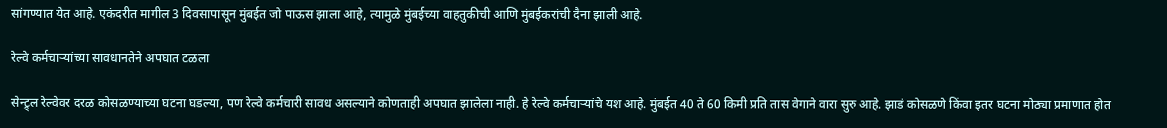सांगण्यात येत आहे. एकंदरीत मागील 3 दिवसापासून मुंबईत जो पाऊस झाला आहे, त्यामुळे मुंबईच्या वाहतुकीची आणि मुंबईकरांची दैना झाली आहे.

रेल्वे कर्मचाऱ्यांच्या सावधानतेने अपघात टळला

सेन्ट्र्ल रेल्वेवर दरळ कोसळण्याच्या घटना घडल्या, पण रेल्वे कर्मचारी सावध असल्याने कोणताही अपघात झालेला नाही. हे रेल्वे कर्मचाऱ्यांचे यश आहे. मुंबईत 40 ते 60 किमी प्रति तास वेगाने वारा सुरु आहे. झाडं कोसळणे किंवा इतर घटना मोठ्या प्रमाणात होत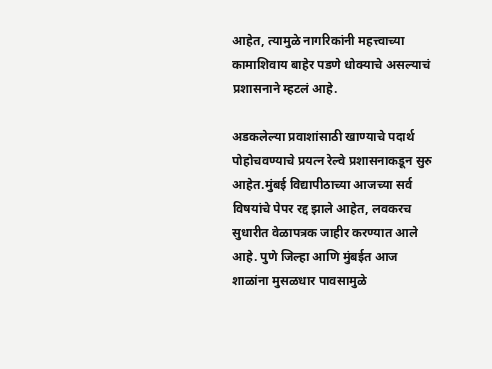आहेत, त्यामुळे नागरिकांनी महत्त्वाच्या कामाशिवाय बाहेर पडणे धोक्याचे असल्याचं प्रशासनाने म्हटलं आहे.

अडकलेल्या प्रवाशांसाठी खाण्याचे पदार्थ पोहोचवण्याचे प्रयत्न रेल्वे प्रशासनाकडून सुरु आहेत.मुंबई विद्यापीठाच्या आजच्या सर्व विषयांचे पेपर रद्द झाले आहेत, लवकरच सुधारीत वेळापत्रक जाहीर करण्यात आले आहे. पुणे जिल्हा आणि मुंबईत आज शाळांना मुसळधार पावसामुळे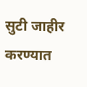सुटी जाहीर करण्यात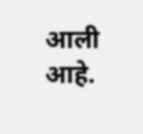आली आहे.